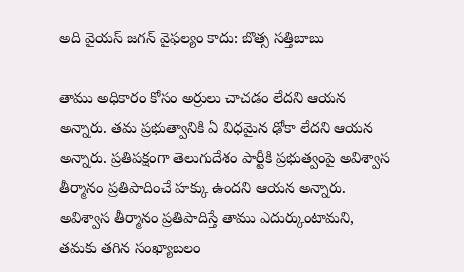అది వైయస్ జగన్ వైఫల్యం కాదు: బొత్స సత్తిబాబు

తాము అధికారం కోసం అర్రులు చాచడం లేదని ఆయన అన్నారు. తమ ప్రభుత్వానికి ఏ విధమైన ఢోకా లేదని ఆయన అన్నారు. ప్రతిపక్షంగా తెలుగుదేశం పార్టీకి ప్రభుత్వంపై అవిశ్వాస తీర్మానం ప్రతిపాదించే హక్కు ఉందని ఆయన అన్నారు. అవిశ్వాస తీర్మానం ప్రతిపాదిస్తే తాము ఎదుర్కుంటామని, తమకు తగిన సంఖ్యాబలం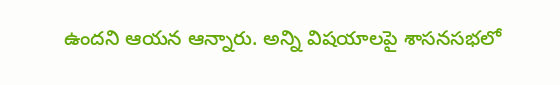ఉందని ఆయన ఆన్నారు. అన్ని విషయాలపై శాసనసభలో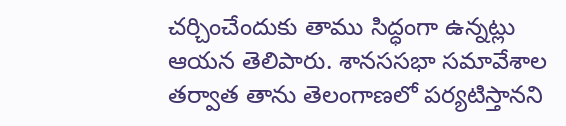చర్చించేందుకు తాము సిద్ధంగా ఉన్నట్లు ఆయన తెలిపారు. శానససభా సమావేశాల తర్వాత తాను తెలంగాణలో పర్యటిస్తానని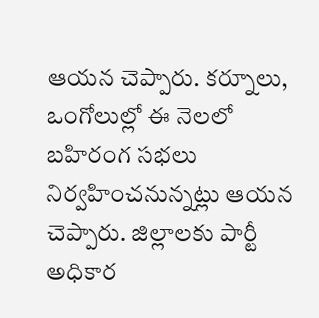ఆయన చెప్పారు. కర్నూలు, ఒంగోలుల్లో ఈ నెలలో బహిరంగ సభలు నిర్వహించనున్నట్లు ఆయన చెప్పారు. జిల్లాలకు పార్టీ అధికార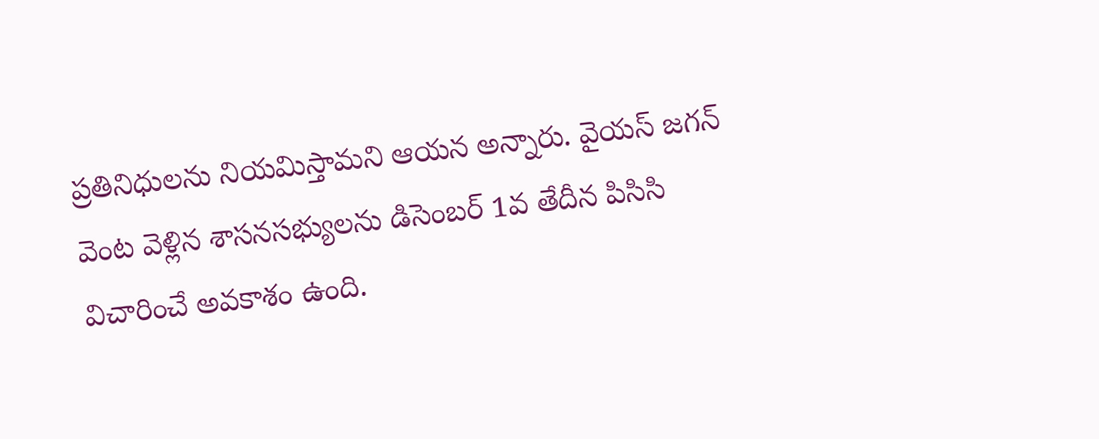ప్రతినిధులను నియమిస్తామని ఆయన అన్నారు. వైయస్ జగన్ వెంట వెళ్లిన శాసనసభ్యులను డిసెంబర్ 1వ తేదీన పిసిసి విచారించే అవకాశం ఉంది.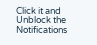Click it and Unblock the Notifications